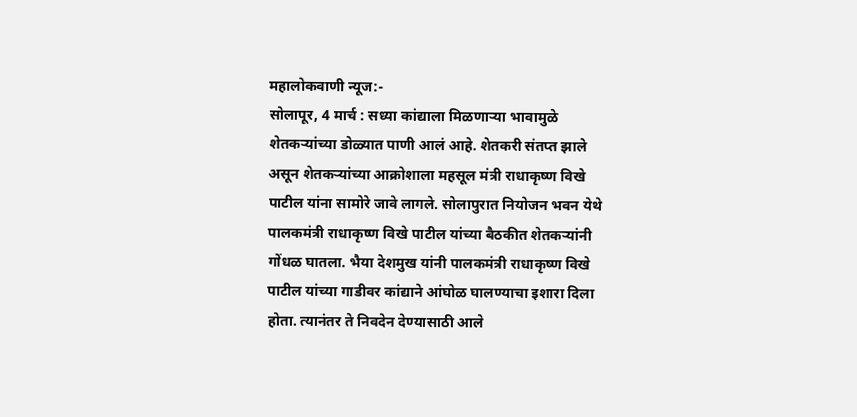महालोकवाणी न्यूज:-
सोलापूर, 4 मार्च : सध्या कांद्याला मिळणाऱ्या भावामुळे शेतकऱ्यांच्या डोळ्यात पाणी आलं आहे. शेतकरी संतप्त झाले असून शेतकऱ्यांच्या आक्रोशाला महसूल मंत्री राधाकृष्ण विखे पाटील यांना सामोरे जावे लागले. सोलापुरात नियोजन भवन येथे पालकमंत्री राधाकृष्ण विखे पाटील यांच्या बैठकीत शेतकऱ्यांनी गोंधळ घातला. भैया देशमुख यांनी पालकमंत्री राधाकृष्ण विखे पाटील यांच्या गाडीवर कांद्याने आंघोळ घालण्याचा इशारा दिला होता. त्यानंतर ते निवदेन देण्यासाठी आले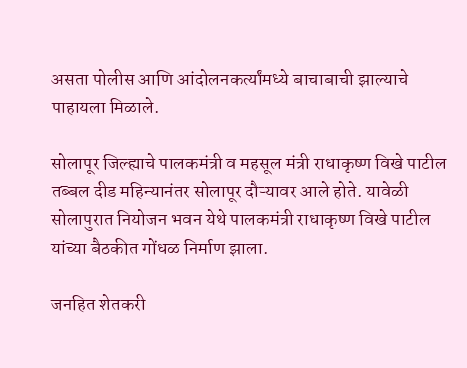असता पोलीस आणि आंदोलनकर्त्यांमध्ये बाचाबाची झाल्याचे पाहायला मिळाले.

सोलापूर जिल्ह्याचे पालकमंत्री व महसूल मंत्री राधाकृष्ण विखे पाटील तब्बल दीड महिन्यानंतर सोलापूर दौऱ्यावर आले होते. यावेळी सोलापुरात नियोजन भवन येथे पालकमंत्री राधाकृष्ण विखे पाटील यांच्या बैठकीत गोंधळ निर्माण झाला.

जनहित शेतकरी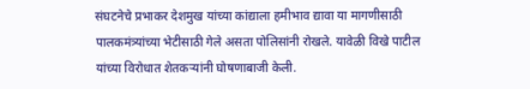संघटनेचे प्रभाकर देशमुख यांच्या कांद्याला हमीभाव द्यावा या मागणीसाठी पालकमंत्र्यांच्या भेटीसाठी गेले असता पोलिसांनी रोखले. यावेळी विखे पाटील यांच्या विरोधात शेतकऱ्यांनी घोषणाबाजी केली.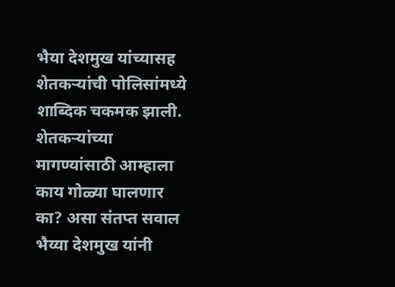भैया देशमुख यांच्यासह शेतकऱ्यांची पोलिसांमध्ये शाब्दिक चकमक झाली. शेतकऱ्यांच्या मागण्यांसाठी आम्हाला काय गोळ्या घालणार का? असा संतप्त सवाल भैय्या देशमुख यांनी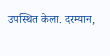उपस्थित केला. दरम्यान,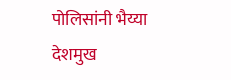पोलिसांनी भैय्या देशमुख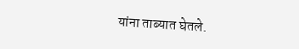यांना ताब्यात घेतले.